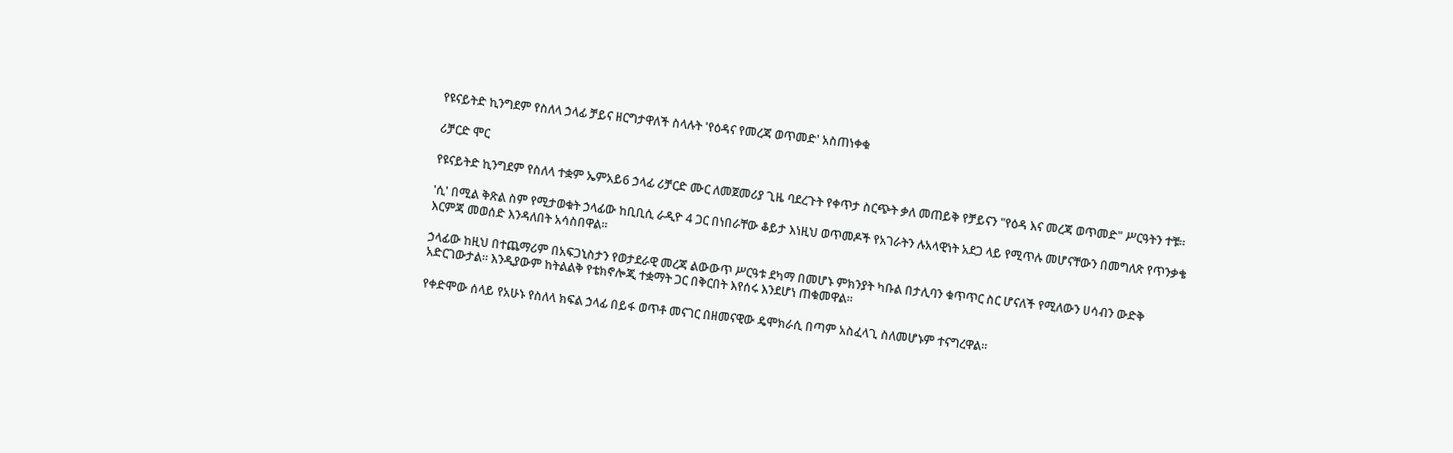የዩናይትድ ኪንግደም የስለላ ኃላፊ ቻይና ዘርግታዋለች ስላሉት 'የዕዳና የመረጃ ወጥመድ' አስጠነቀቁ

ሪቻርድ ሞር

የዩናይትድ ኪንግደም የስለላ ተቋም ኤምአይ6 ኃላፊ ሪቻርድ ሙር ለመጀመሪያ ጊዜ ባደረጉት የቀጥታ ስርጭት ቃለ መጠይቅ የቻይናን "የዕዳ እና መረጃ ወጥመድ" ሥርዓትን ተቹ።

'ሲ' በሚል ቅጽል ስም የሚታወቁት ኃላፊው ከቢቢሲ ራዲዮ 4 ጋር በነበራቸው ቆይታ እነዚህ ወጥመዶች የአገራትን ሉአላዊነት አደጋ ላይ የሚጥሉ መሆናቸውን በመግለጽ የጥንቃቄ እርምጃ መወሰድ እንዳለበት አሳስበዋል።

ኃላፊው ከዚህ በተጨማሪም በአፍጋኒስታን የወታደራዊ መረጃ ልውውጥ ሥርዓቱ ደካማ በመሆኑ ምክንያት ካቡል በታሊባን ቁጥጥር ስር ሆናለች የሚለውን ሀሳብን ውድቅ አድርገውታል። እንዲያውም ከትልልቅ የቴክኖሎጂ ተቋማት ጋር በቅርበት እየሰሩ እንደሆነ ጠቁመዋል።

የቀድሞው ሰላይ የአሁኑ የስለላ ክፍል ኃላፊ በይፋ ወጥቶ መናገር በዘመናዊው ዴሞክራሲ በጣም አስፈላጊ ስለመሆኑም ተናግረዋል።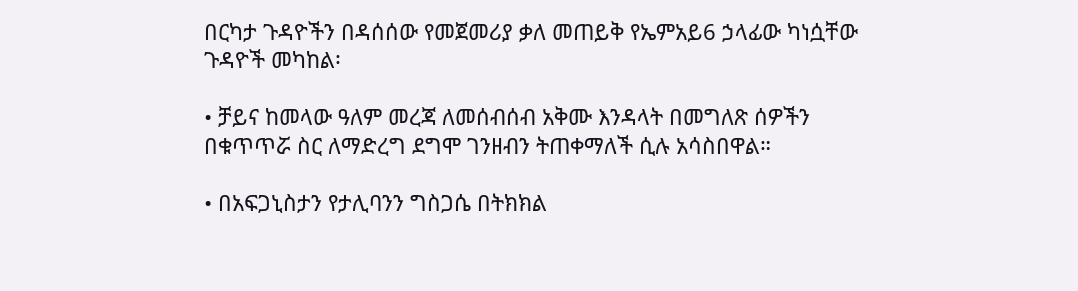በርካታ ጉዳዮችን በዳሰሰው የመጀመሪያ ቃለ መጠይቅ የኤምአይ6 ኃላፊው ካነሷቸው ጉዳዮች መካከል፡

• ቻይና ከመላው ዓለም መረጃ ለመሰብሰብ አቅሙ እንዳላት በመግለጽ ሰዎችን በቁጥጥሯ ስር ለማድረግ ደግሞ ገንዘብን ትጠቀማለች ሲሉ አሳስበዋል።

• በአፍጋኒስታን የታሊባንን ግስጋሴ በትክክል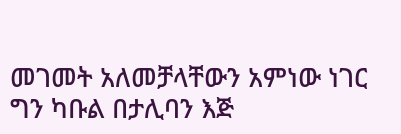መገመት አለመቻላቸውን አምነው ነገር ግን ካቡል በታሊባን እጅ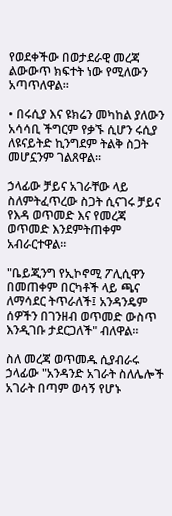የወደቀችው በወታደራዊ መረጃ ልውውጥ ክፍተት ነው የሚለውን አጣጥለዋል።

• በሩሲያ እና ዩክሬን መካከል ያለውን አሳሳቢ ችግርም የቃኙ ሲሆን ሩሲያ ለዩናይትድ ኪንግደም ትልቅ ስጋት መሆኗንም ገልጸዋል።

ኃላፊው ቻይና አገራቸው ላይ ስለምትፈጥረው ስጋት ሲናገሩ ቻይና የእዳ ወጥመድ እና የመረጃ ወጥመድ እንደምትጠቀም አብራርተዋል።

"ቤይጂንግ የኢኮኖሚ ፖሊሲዋን በመጠቀም በርካቶች ላይ ጫና ለማሳደር ትጥራለች፤ አንዳንዴም ሰዎችን በገንዘብ ወጥመድ ውስጥ እንዲገቡ ታደርጋለች" ብለዋል።

ስለ መረጃ ወጥመዱ ሲያብራሩ ኃላፊው "አንዳንድ አገራት ስለሌሎች አገራት በጣም ወሳኝ የሆኑ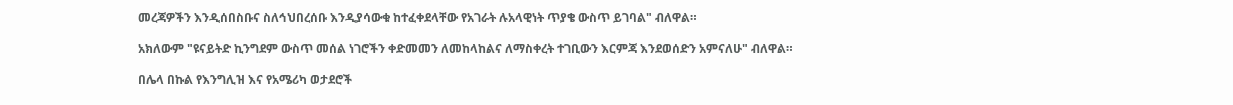መረጃዎችን እንዲሰበስቡና ስለኅህበረሰቡ እንዲያሳውቁ ከተፈቀደላቸው የአገራት ሉአላዊነት ጥያቄ ውስጥ ይገባል" ብለዋል።

አክለውም "ዩናይትድ ኪንግደም ውስጥ መሰል ነገሮችን ቀድመመን ለመከላከልና ለማስቀረት ተገቢውን እርምጃ እንደወሰድን አምናለሁ" ብለዋል።

በሌላ በኩል የእንግሊዝ እና የአሜሪካ ወታደሮች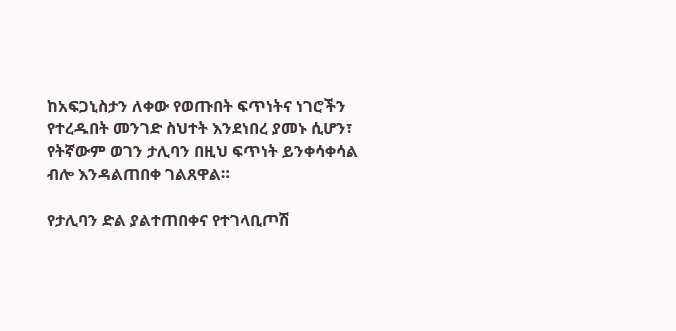ከአፍጋኒስታን ለቀው የወጡበት ፍጥነትና ነገሮችን የተረዱበት መንገድ ስህተት እንደነበረ ያመኑ ሲሆን፣ የትኛውም ወገን ታሊባን በዚህ ፍጥነት ይንቀሳቀሳል ብሎ እንዳልጠበቀ ገልጸዋል።

የታሊባን ድል ያልተጠበቀና የተገላቢጦሽ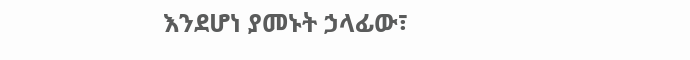እንደሆነ ያመኑት ኃላፊው፣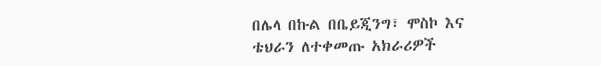በሌላ በኩል በቤይጂንግ፣ ሞስኮ እና ቴህራን ለተቀመጡ አክራሪዎች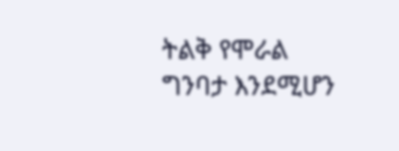ትልቅ የሞራል ግንባታ እንደሚሆን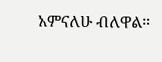አምናለሁ ብለዋል።